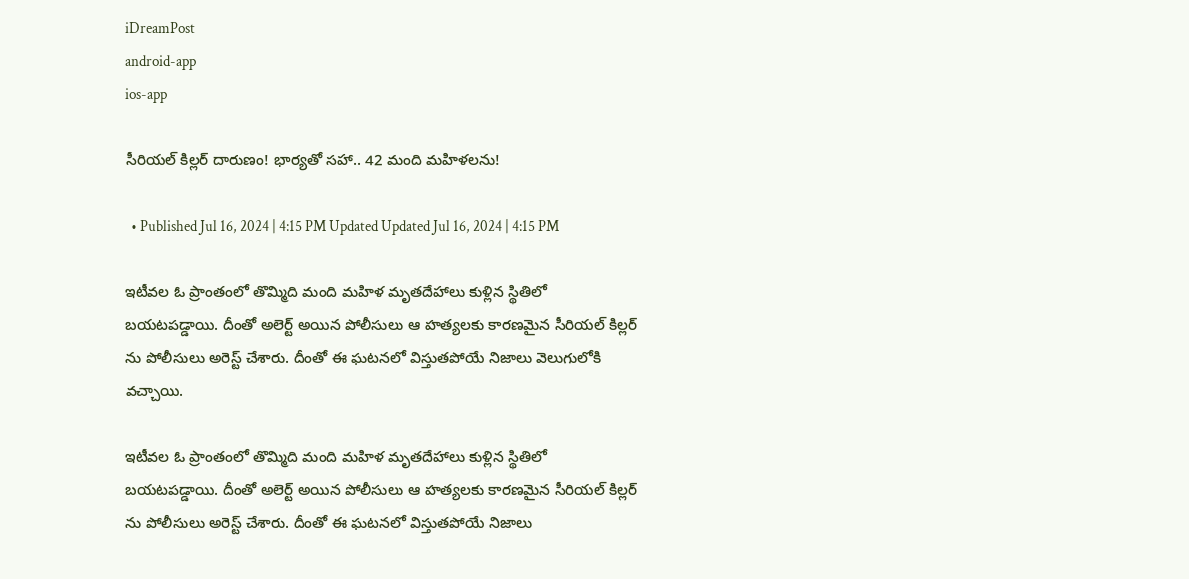iDreamPost
android-app
ios-app

సీరియల్ కిల్లర్ దారుణం! భార్యతో సహా.. 42 మంది మహిళలను!

  • Published Jul 16, 2024 | 4:15 PM Updated Updated Jul 16, 2024 | 4:15 PM

ఇటీవల ఓ ప్రాంతంలో తొమ్మిది మంది మహిళ మృతదేహాలు కుళ్లిన స్థితిలో బయటపడ్డాయి. దీంతో అలెర్ట్ అయిన పోలీసులు ఆ హత్యలకు కారణమైన సీరియల్ కిల్లర్ ను పోలీసులు అరెస్ట్ చేశారు. దీంతో ఈ ఘటనలో విస్తుతపోయే నిజాలు వెలుగులోకి వచ్చాయి.

ఇటీవల ఓ ప్రాంతంలో తొమ్మిది మంది మహిళ మృతదేహాలు కుళ్లిన స్థితిలో బయటపడ్డాయి. దీంతో అలెర్ట్ అయిన పోలీసులు ఆ హత్యలకు కారణమైన సీరియల్ కిల్లర్ ను పోలీసులు అరెస్ట్ చేశారు. దీంతో ఈ ఘటనలో విస్తుతపోయే నిజాలు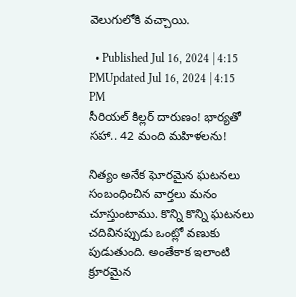వెలుగులోకి వచ్చాయి.

  • Published Jul 16, 2024 | 4:15 PMUpdated Jul 16, 2024 | 4:15 PM
సీరియల్ కిల్లర్ దారుణం! భార్యతో సహా.. 42 మంది మహిళలను!

నిత్యం అనేక ఘోరమైన ఘటనలు సంబంధించిన వార్తలు మనం చూస్తుంటాము. కొన్ని కొన్ని ఘటనలు చదివినప్పుడు ఒంట్లో వణుకు పుడుతుంది. అంతేకాక ఇలాంటి క్రూరమైన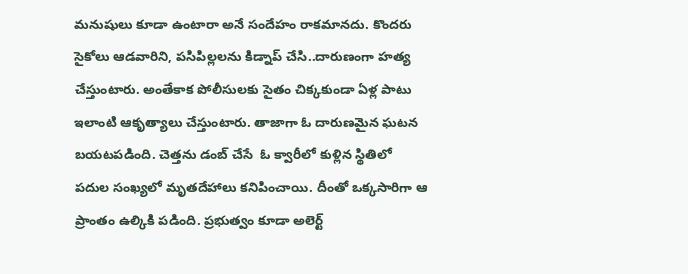మనుషులు కూడా ఉంటారా అనే సందేహం రాకమానదు. కొందరు సైకోలు ఆడవారిని, పసిపిల్లలను కిడ్నాప్ చేసి..దారుణంగా హత్య చేస్తుంటారు. అంతేకాక పోలీసులకు సైతం చిక్కకుండా ఏళ్ల పాటు ఇలాంటి ఆకృత్యాలు చేస్తుంటారు. తాజాగా ఓ దారుణమైన ఘటన బయటపడింది. చెత్తను డంబ్ చేసే  ఓ క్వారీలో కుళ్లిన స్థితిలో పదుల సంఖ్యలో మృతదేహాలు కనిపించాయి. దీంతో ఒక్కసారిగా ఆ ప్రాంతం ఉల్కికి పడింది. ప్రభుత్వం కూడా అలెర్ట్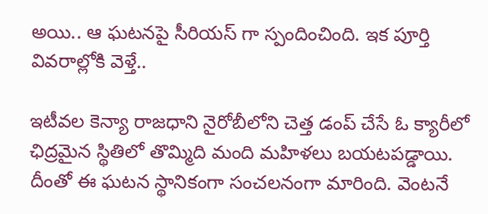అయి.. ఆ ఘటనపై సీరియస్ గా స్పందించింది. ఇక పూర్తి వివరాల్లోకి వెళ్తే..

ఇటీవల కెన్యా రాజధాని నైరోబీలోని చెత్త డంప్ చేసే ఓ క్యారీలో ఛిద్రమైన స్థితిలో తొమ్మిది మంది మహిళలు బయటపడ్డాయి. దీంతో ఈ ఘటన స్థానికంగా సంచలనంగా మారింది. వెంటనే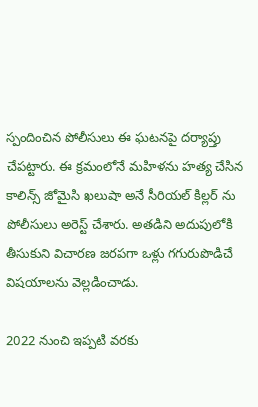స్పందించిన పోలీసులు ఈ ఘటనపై దర్యాప్తు చేపట్టారు. ఈ క్రమంలోనే మహిళను హత్య చేసిన కాలిన్స్ జోమైసి ఖలుషా అనే సీరియల్ కిల్లర్ ను పోలీసులు అరెస్ట్ చేశారు. అతడిని అదుపులోకి తీసుకుని విచారణ జరపగా ఒళ్లు గగురుపొడిచే విషయాలను వెల్లడించాడు.

2022 నుంచి ఇప్పటి వరకు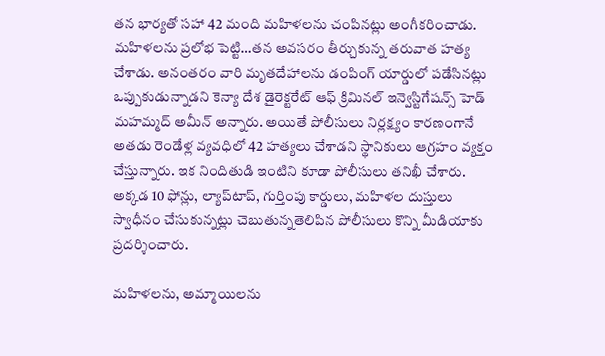తన భార్యతో సహా 42 మంది మహిళలను చంపినట్లు అంగీకరించాడు. మహిళలను ప్రలోభ పెట్టి…తన అవసరం తీర్చుకున్న తరువాత హత్య చేశాడు. అనంతరం వారి మృతదేహాలను డంపింగ్ యార్డులో పడేసినట్లు ఒప్పుకుడున్నాడని కెన్యా దేశ డైరెక్టరేట్ ఆఫ్ క్రిమినల్ ఇన్వెస్టిగేషన్స్ హెడ్ మహమ్మద్ అమీన్ అన్నారు. అయితే పోలీసులు నిర్లక్ష్యం కారణంగానే అతడు రెండేళ్ల వ్యవధిలో 42 హత్యలు చేశాడని స్థానికులు ఆగ్రహం వ్యక్తం చేస్తున్నారు. ఇక నిందితుడి ఇంటిని కూడా పోలీసులు తనిఖీ చేశారు. అక్కడ 10 ఫోన్లు, ల్యాప్‌టాప్, గుర్తింపు కార్డులు, మహిళల దుస్తులు స్వాధీనం చేసుకున్నట్లు చెబుతున్నతెలిపిన పోలీసులు కొన్ని మీడియాకు ప్రదర్శించారు.

మహిళలను, అమ్మాయిలను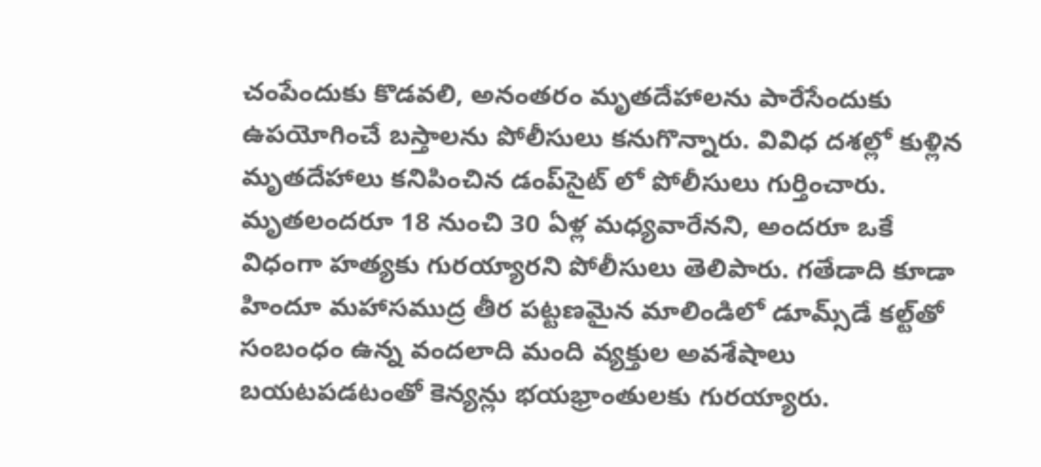చంపేందుకు కొడవలి, అనంతరం మృతదేహాలను పారేసేందుకు ఉపయోగించే బస్తాలను పోలీసులు కనుగొన్నారు. వివిధ దశల్లో కుళ్లిన మృతదేహాలు కనిపించిన డంప్‌సైట్ లో పోలీసులు గుర్తించారు. మృతలందరూ 18 నుంచి 30 ఏళ్ల మధ్యవారేనని, అందరూ ఒకే విధంగా హత్యకు గురయ్యారని పోలీసులు తెలిపారు. గతేడాది కూడా హిందూ మహాసముద్ర తీర పట్టణమైన మాలిండిలో డూమ్స్‌డే కల్ట్‌తో సంబంధం ఉన్న వందలాది మంది వ్యక్తుల అవశేషాలు బయటపడటంతో కెన్యన్లు భయభ్రాంతులకు గురయ్యారు.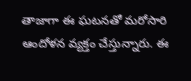తాజాగా ఈ ఘటనతో మరోసారి ఆందోళన వ్యక్తం చేస్తున్నారు. ఈ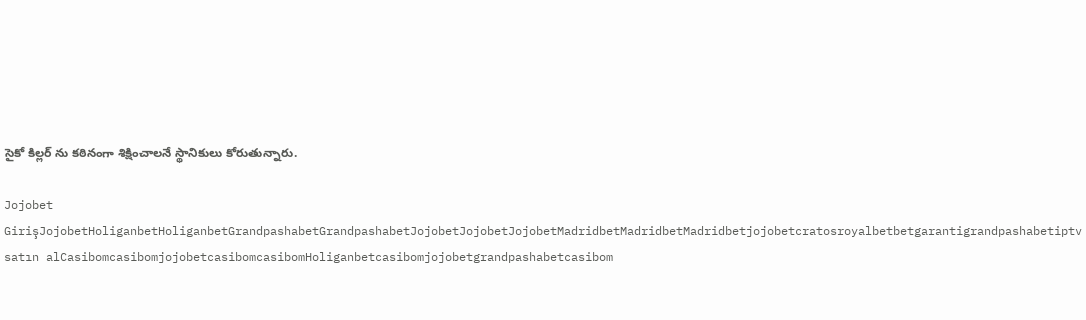సైకో కిల్లర్ ను కఠినంగా శిక్షించాలనే స్థానికులు కోరుతున్నారు.

Jojobet GirişJojobetHoliganbetHoliganbetGrandpashabetGrandpashabetJojobetJojobetJojobetMadridbetMadridbetMadridbetjojobetcratosroyalbetbetgarantigrandpashabetiptv satın alCasibomcasibomjojobetcasibomcasibomHoliganbetcasibomjojobetgrandpashabetcasibom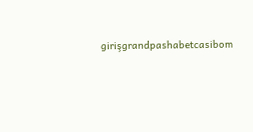girişgrandpashabetcasibom